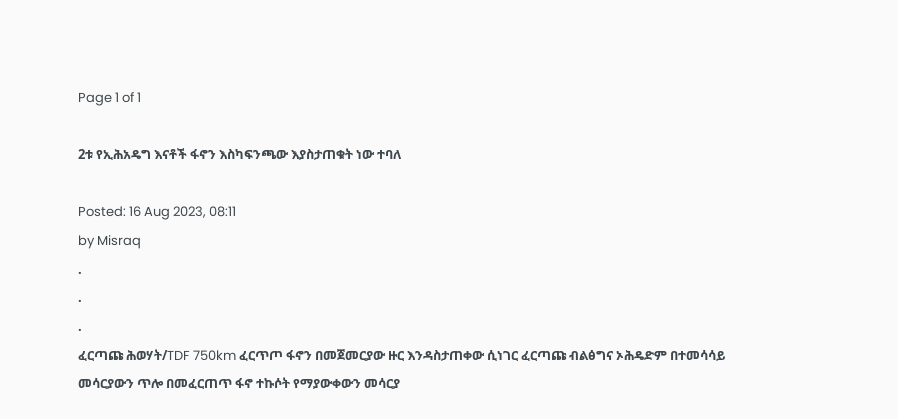Page 1 of 1

2ቱ የኢሕአዴግ እናቶች ፋኖን እስካፍንጫው እያስታጠቁት ነው ተባለ

Posted: 16 Aug 2023, 08:11
by Misraq
.
.
.
ፈርጣጩ ሕወሃት/TDF 750km ፈርጥጦ ፋኖን በመጀመርያው ዙር እንዳስታጠቀው ሲነገር ፈርጣጩ ብልፅግና ኦሕዴድም በተመሳሳይ መሳርያውን ጥሎ በመፈርጠጥ ፋኖ ተኩሶት የማያውቀውን መሳርያ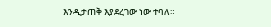እንዲታጠቅ እያደረገው ነው ተባለ።